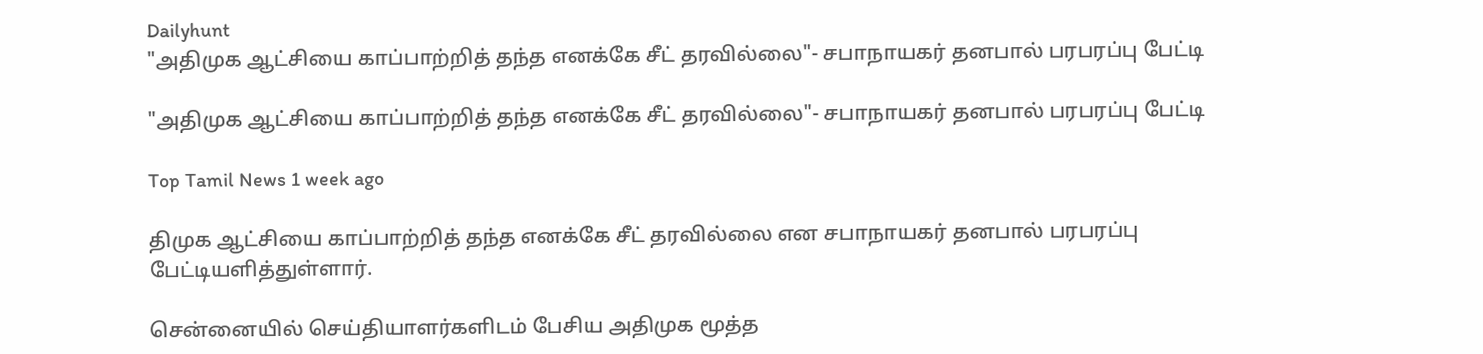Dailyhunt
"அதிமுக ஆட்சியை காப்பாற்றித் தந்த எனக்கே சீட் தரவில்லை"- சபாநாயகர் தனபால் பரபரப்பு பேட்டி

"அதிமுக ஆட்சியை காப்பாற்றித் தந்த எனக்கே சீட் தரவில்லை"- சபாநாயகர் தனபால் பரபரப்பு பேட்டி

Top Tamil News 1 week ago

திமுக ஆட்சியை காப்பாற்றித் தந்த எனக்கே சீட் தரவில்லை என சபாநாயகர் தனபால் பரபரப்பு பேட்டியளித்துள்ளார்.

சென்னையில் செய்தியாளர்களிடம் பேசிய அதிமுக மூத்த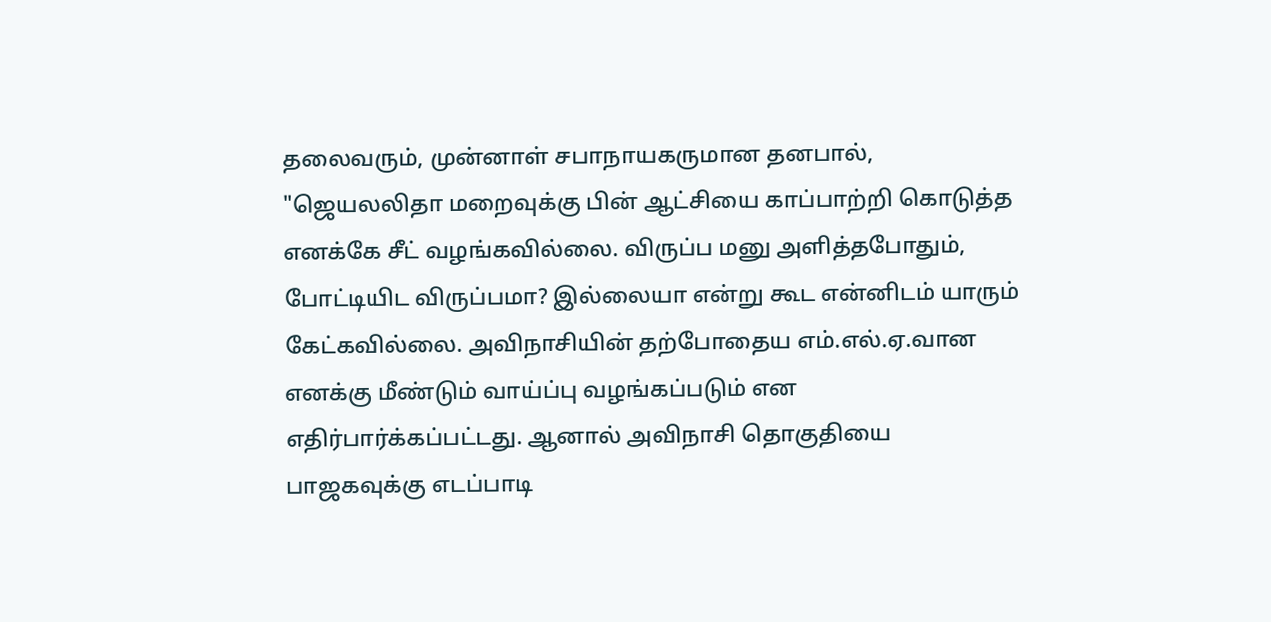தலைவரும், முன்னாள் சபாநாயகருமான தனபால், "ஜெயலலிதா மறைவுக்கு பின் ஆட்சியை காப்பாற்றி கொடுத்த எனக்கே சீட் வழங்கவில்லை. விருப்ப மனு அளித்தபோதும், போட்டியிட விருப்பமா? இல்லையா என்று கூட என்னிடம் யாரும் கேட்கவில்லை. அவிநாசியின் தற்போதைய எம்.எல்.ஏ.வான எனக்கு மீண்டும் வாய்ப்பு வழங்கப்படும் என எதிர்பார்க்கப்பட்டது. ஆனால் அவிநாசி தொகுதியை பாஜகவுக்கு எடப்பாடி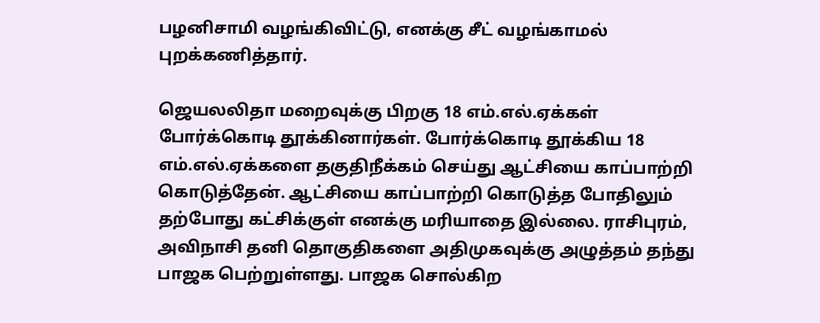பழனிசாமி வழங்கிவிட்டு, எனக்கு சீட் வழங்காமல் புறக்கணித்தார்.

ஜெயலலிதா மறைவுக்கு பிறகு 18 எம்.எல்.ஏக்கள் போர்க்கொடி தூக்கினார்கள். போர்க்கொடி தூக்கிய 18 எம்.எல்.ஏக்களை தகுதிநீக்கம் செய்து ஆட்சியை காப்பாற்றி கொடுத்தேன். ஆட்சியை காப்பாற்றி கொடுத்த போதிலும் தற்போது கட்சிக்குள் எனக்கு மரியாதை இல்லை. ராசிபுரம், அவிநாசி தனி தொகுதிகளை அதிமுகவுக்கு அழுத்தம் தந்து பாஜக பெற்றுள்ளது. பாஜக சொல்கிற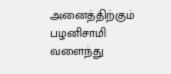அனைத்திற்கும் பழனிசாமி வளைந்து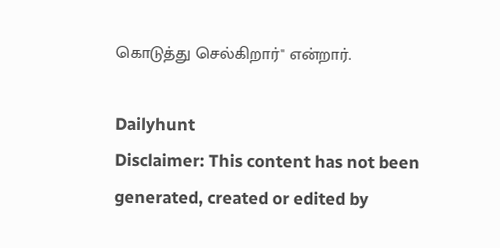கொடுத்து செல்கிறார்" என்றார்.

Dailyhunt
Disclaimer: This content has not been generated, created or edited by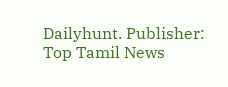Dailyhunt. Publisher: Top Tamil News